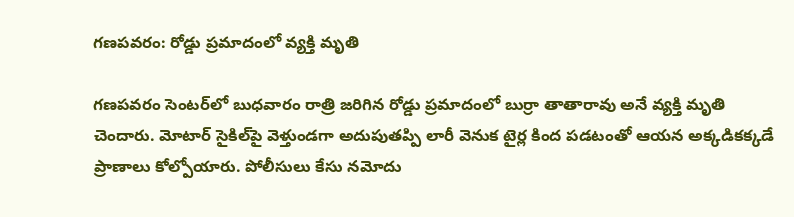గణపవరం: రోడ్డు ప్రమాదంలో వ్యక్తి మృతి

గణపవరం సెంటర్‌లో బుధవారం రాత్రి జరిగిన రోడ్డు ప్రమాదంలో బుర్రా తాతారావు అనే వ్యక్తి మృతి చెందారు. మోటార్ సైకిల్‌పై వెళ్తుండగా అదుపుతప్పి లారీ వెనుక టైర్ల కింద పడటంతో ఆయన అక్కడికక్కడే ప్రాణాలు కోల్పోయారు. పోలీసులు కేసు నమోదు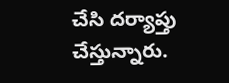చేసి దర్యాప్తు చేస్తున్నారు.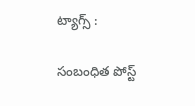ట్యాగ్స్ :

సంబంధిత పోస్ట్